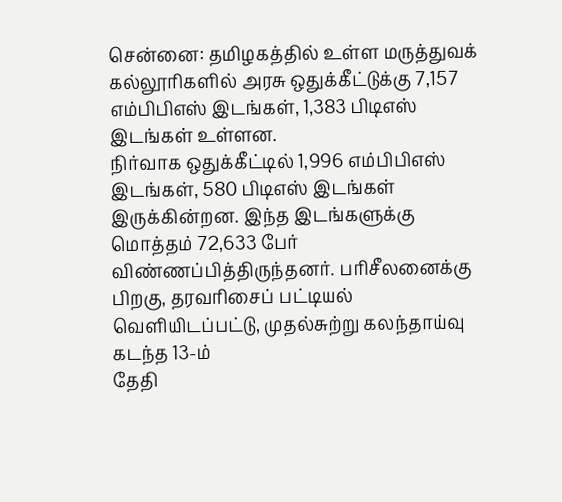சென்னை: தமிழகத்தில் உள்ள மருத்துவக் கல்லூரிகளில் அரசு ஒதுக்கீட்டுக்கு 7,157 எம்பிபிஎஸ் இடங்கள், 1,383 பிடிஎஸ் இடங்கள் உள்ளன.
நிர்வாக ஒதுக்கீட்டில் 1,996 எம்பிபிஎஸ் இடங்கள், 580 பிடிஎஸ் இடங்கள் இருக்கின்றன. இந்த இடங்களுக்கு மொத்தம் 72,633 பேர் விண்ணப்பித்திருந்தனர். பரிசீலனைக்கு பிறகு, தரவரிசைப் பட்டியல் வெளியிடப்பட்டு, முதல்சுற்று கலந்தாய்வு கடந்த 13-ம்
தேதி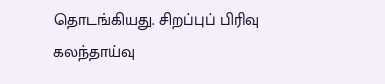தொடங்கியது. சிறப்புப் பிரிவு கலந்தாய்வு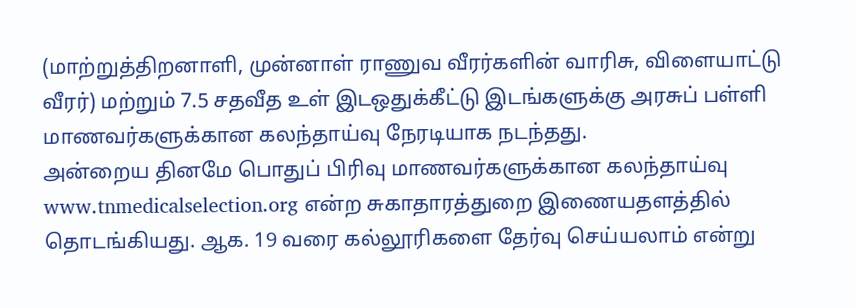(மாற்றுத்திறனாளி, முன்னாள் ராணுவ வீரர்களின் வாரிசு, விளையாட்டு வீரர்) மற்றும் 7.5 சதவீத உள் இடஒதுக்கீட்டு இடங்களுக்கு அரசுப் பள்ளி மாணவர்களுக்கான கலந்தாய்வு நேரடியாக நடந்தது.
அன்றைய தினமே பொதுப் பிரிவு மாணவர்களுக்கான கலந்தாய்வு www.tnmedicalselection.org என்ற சுகாதாரத்துறை இணையதளத்தில் தொடங்கியது. ஆக. 19 வரை கல்லூரிகளை தேர்வு செய்யலாம் என்று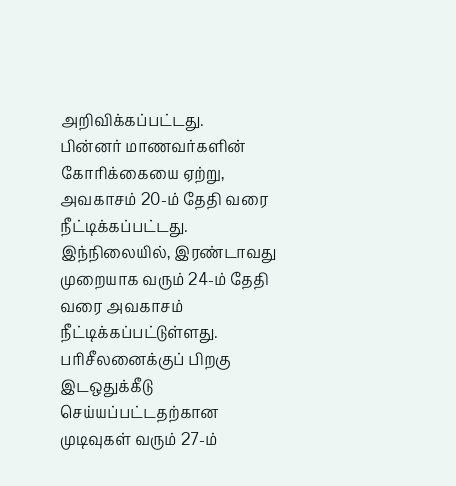அறிவிக்கப்பட்டது.
பின்னர் மாணவர்களின் கோரிக்கையை ஏற்று, அவகாசம் 20-ம் தேதி வரை நீட்டிக்கப்பட்டது. இந்நிலையில், இரண்டாவது முறையாக வரும் 24-ம் தேதி வரை அவகாசம் நீட்டிக்கப்பட்டுள்ளது. பரிசீலனைக்குப் பிறகு இடஒதுக்கீடு செய்யப்பட்டதற்கான முடிவுகள் வரும் 27-ம்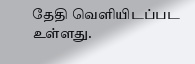தேதி வெளியிடப்பட உள்ளது.